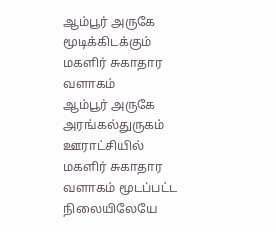ஆம்பூர் அருகே மூடிக்கிடக்கும் மகளிர் சுகாதார வளாகம்
ஆம்பூர் அருகே அரங்கல்துருகம் ஊராட்சியில் மகளிர் சுகாதார வளாகம் மூடப்பட்ட நிலையிலேயே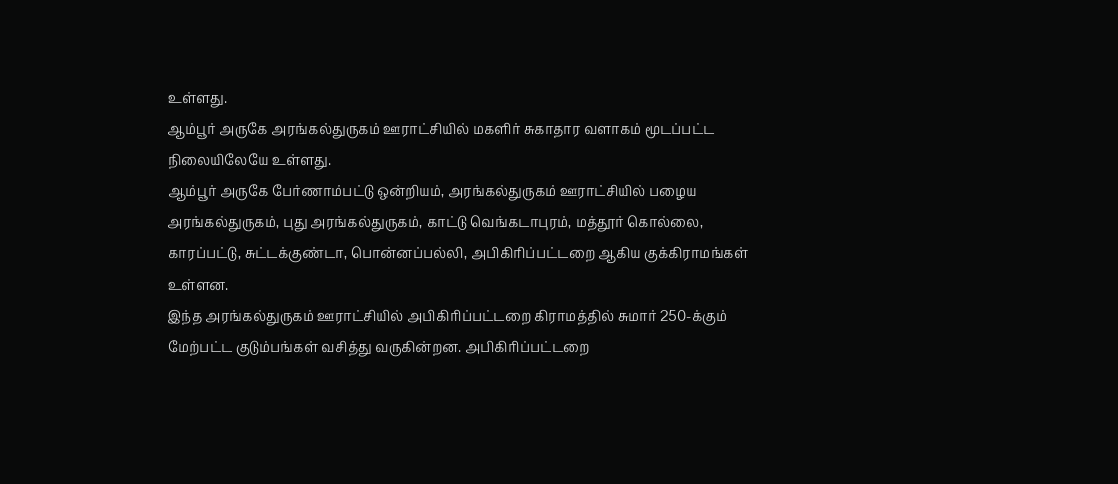உள்ளது.
ஆம்பூர் அருகே அரங்கல்துருகம் ஊராட்சியில் மகளிர் சுகாதார வளாகம் மூடப்பட்ட நிலையிலேயே உள்ளது.
ஆம்பூர் அருகே பேர்ணாம்பட்டு ஒன்றியம், அரங்கல்துருகம் ஊராட்சியில் பழைய அரங்கல்துருகம், புது அரங்கல்துருகம், காட்டு வெங்கடாபுரம், மத்தூர் கொல்லை, காரப்பட்டு, சுட்டக்குண்டா, பொன்னப்பல்லி, அபிகிரிப்பட்டறை ஆகிய குக்கிராமங்கள் உள்ளன.
இந்த அரங்கல்துருகம் ஊராட்சியில் அபிகிரிப்பட்டறை கிராமத்தில் சுமார் 250-க்கும் மேற்பட்ட குடும்பங்கள் வசித்து வருகின்றன. அபிகிரிப்பட்டறை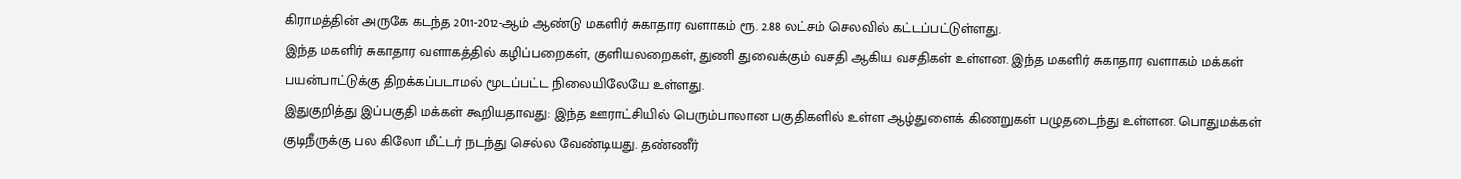கிராமத்தின் அருகே கடந்த 2011-2012-ஆம் ஆண்டு மகளிர் சுகாதார வளாகம் ரூ. 2.88 லட்சம் செலவில் கட்டப்பட்டுள்ளது.
இந்த மகளிர் சுகாதார வளாகத்தில் கழிப்பறைகள், குளியலறைகள், துணி துவைக்கும் வசதி ஆகிய வசதிகள் உள்ளன. இந்த மகளிர் சுகாதார வளாகம் மக்கள் பயன்பாட்டுக்கு திறக்கப்படாமல் மூடப்பட்ட நிலையிலேயே உள்ளது.
இதுகுறித்து இப்பகுதி மக்கள் கூறியதாவது: இந்த ஊராட்சியில் பெரும்பாலான பகுதிகளில் உள்ள ஆழ்துளைக் கிணறுகள் பழுதடைந்து உள்ளன. பொதுமக்கள் குடிநீருக்கு பல கிலோ மீட்டர் நடந்து செல்ல வேண்டியது. தண்ணீர்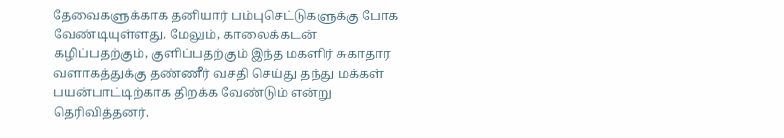தேவைகளுக்காக தனியார் பம்புசெட்டுகளுக்கு போக வேண்டியுள்ளது. மேலும், காலைக்கடன் கழிப்பதற்கும், குளிப்பதற்கும் இந்த மகளிர் சுகாதார வளாகத்துக்கு தண்ணீர் வசதி செய்து தந்து மக்கள் பயன்பாட்டிற்காக திறக்க வேண்டும் என்று தெரிவித்தனர்.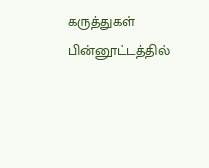கருத்துகள்
பின்னூட்டத்தில்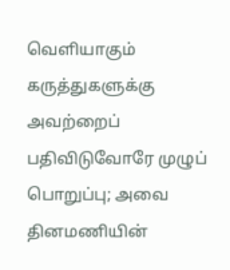வெளியாகும் கருத்துகளுக்கு அவற்றைப் பதிவிடுவோரே முழுப் பொறுப்பு; அவை தினமணியின்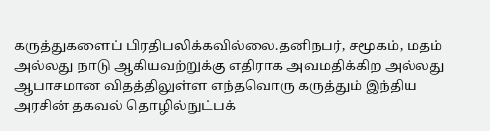கருத்துகளைப் பிரதிபலிக்கவில்லை.தனிநபர், சமூகம், மதம் அல்லது நாடு ஆகியவற்றுக்கு எதிராக அவமதிக்கிற அல்லது ஆபாசமான விதத்திலுள்ள எந்தவொரு கருத்தும் இந்திய அரசின் தகவல் தொழில்நுட்பக்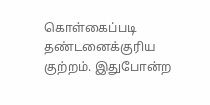கொள்கைப்படி தண்டனைக்குரிய குற்றம். இதுபோன்ற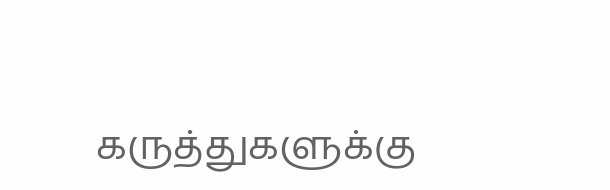கருத்துகளுக்கு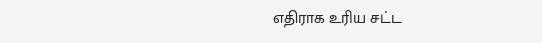எதிராக உரிய சட்ட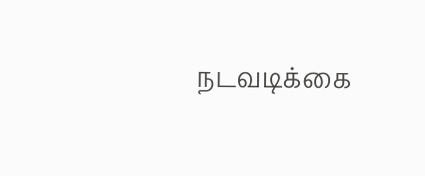நடவடிக்கை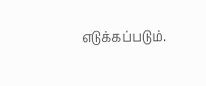எடுக்கப்படும்.